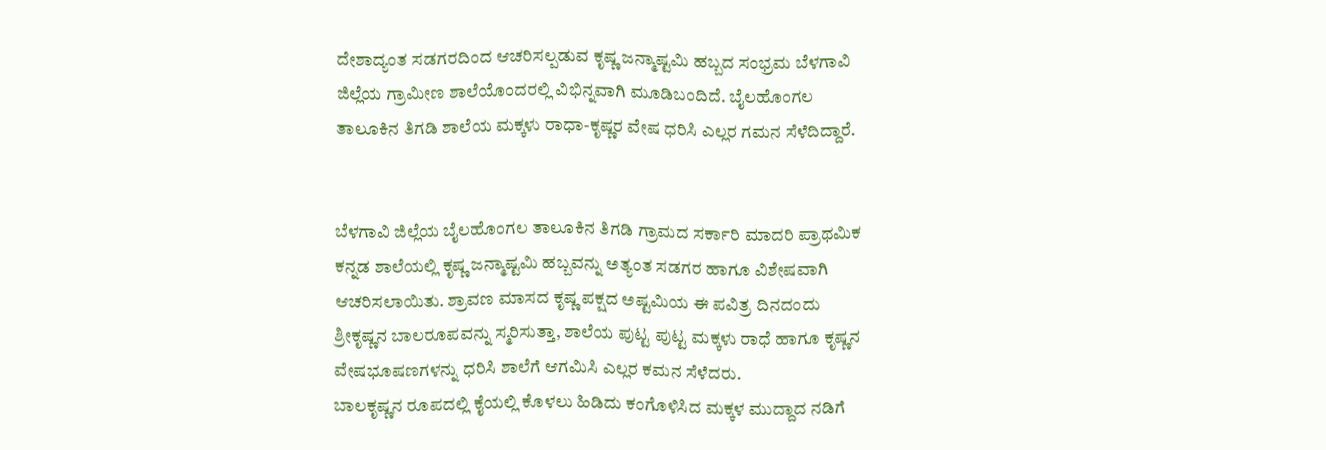ದೇಶಾದ್ಯಂತ ಸಡಗರದಿಂದ ಆಚರಿಸಲ್ಪಡುವ ಕೃಷ್ಣ ಜನ್ಮಾಷ್ಟಮಿ ಹಬ್ಬದ ಸಂಭ್ರಮ ಬೆಳಗಾವಿ ಜಿಲ್ಲೆಯ ಗ್ರಾಮೀಣ ಶಾಲೆಯೊಂದರಲ್ಲಿ ವಿಭಿನ್ನವಾಗಿ ಮೂಡಿಬಂದಿದೆ. ಬೈಲಹೊಂಗಲ ತಾಲೂಕಿನ ತಿಗಡಿ ಶಾಲೆಯ ಮಕ್ಕಳು ರಾಧಾ-ಕೃಷ್ಣರ ವೇಷ ಧರಿಸಿ ಎಲ್ಲರ ಗಮನ ಸೆಳೆದಿದ್ದಾರೆ.


ಬೆಳಗಾವಿ ಜಿಲ್ಲೆಯ ಬೈಲಹೊಂಗಲ ತಾಲೂಕಿನ ತಿಗಡಿ ಗ್ರಾಮದ ಸರ್ಕಾರಿ ಮಾದರಿ ಪ್ರಾಥಮಿಕ ಕನ್ನಡ ಶಾಲೆಯಲ್ಲಿ ಕೃಷ್ಣ ಜನ್ಮಾಷ್ಟಮಿ ಹಬ್ಬವನ್ನು ಅತ್ಯಂತ ಸಡಗರ ಹಾಗೂ ವಿಶೇಷವಾಗಿ ಆಚರಿಸಲಾಯಿತು. ಶ್ರಾವಣ ಮಾಸದ ಕೃಷ್ಣ ಪಕ್ಷದ ಅಷ್ಟಮಿಯ ಈ ಪವಿತ್ರ ದಿನದಂದು ಶ್ರೀಕೃಷ್ಣನ ಬಾಲರೂಪವನ್ನು ಸ್ಮರಿಸುತ್ತಾ, ಶಾಲೆಯ ಪುಟ್ಟ ಪುಟ್ಟ ಮಕ್ಕಳು ರಾಧೆ ಹಾಗೂ ಕೃಷ್ಣನ ವೇಷಭೂಷಣಗಳನ್ನು ಧರಿಸಿ ಶಾಲೆಗೆ ಆಗಮಿಸಿ ಎಲ್ಲರ ಕಮನ ಸೆಳೆದರು.
ಬಾಲಕೃಷ್ಣನ ರೂಪದಲ್ಲಿ ಕೈಯಲ್ಲಿ ಕೊಳಲು ಹಿಡಿದು ಕಂಗೊಳಿಸಿದ ಮಕ್ಕಳ ಮುದ್ದಾದ ನಡಿಗೆ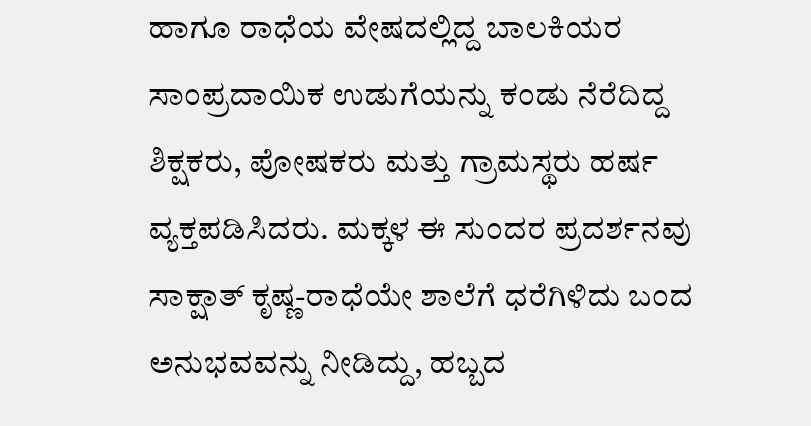ಹಾಗೂ ರಾಧೆಯ ವೇಷದಲ್ಲಿದ್ದ ಬಾಲಕಿಯರ ಸಾಂಪ್ರದಾಯಿಕ ಉಡುಗೆಯನ್ನು ಕಂಡು ನೆರೆದಿದ್ದ ಶಿಕ್ಷಕರು, ಪೋಷಕರು ಮತ್ತು ಗ್ರಾಮಸ್ಥರು ಹರ್ಷ ವ್ಯಕ್ತಪಡಿಸಿದರು. ಮಕ್ಕಳ ಈ ಸುಂದರ ಪ್ರದರ್ಶನವು ಸಾಕ್ಷಾತ್ ಕೃಷ್ಣ-ರಾಧೆಯೇ ಶಾಲೆಗೆ ಧರೆಗಿಳಿದು ಬಂದ ಅನುಭವವನ್ನು ನೀಡಿದ್ದು, ಹಬ್ಬದ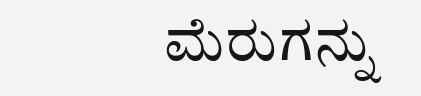ಮೆರುಗನ್ನು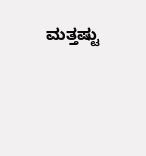ಮತ್ತಷ್ಟು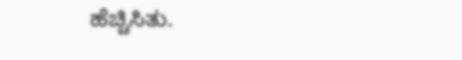ಹೆಚ್ಚಿಸಿತು.